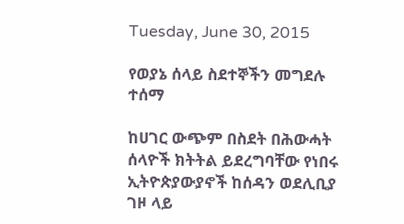Tuesday, June 30, 2015

የወያኔ ሰላይ ስደተኞችን መግደሉ ተሰማ

ከሀገር ውጭም በስደት በሕውሓት ሰላዮች ክትትል ይደረግባቸው የነበሩ ኢትዮጵያውያኖች ከሰዳን ወደሊቢያ ገዞ ላይ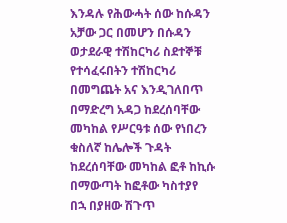እንዳሉ የሕውሓት ሰው ከሱዳን አቻው ጋር በመሆን በሱዳን ወታደራዊ ተሽከርካሪ ስደተኞቹ የተሳፈሩበትን ተሽከርካሪ በመግጨት አና እንዲገለበጥ በማድረግ አዳጋ ከደረሰባቸው መካከል የሥርዓቱ ሰው የነበረን ቁስለኛ ከሌሎች ጉዳት ከደረሰባቸው መካከል ፎቶ ከኪሱ በማውጣት ከፎቶው ካስተያየ በኋ በያዘው ሽጉጥ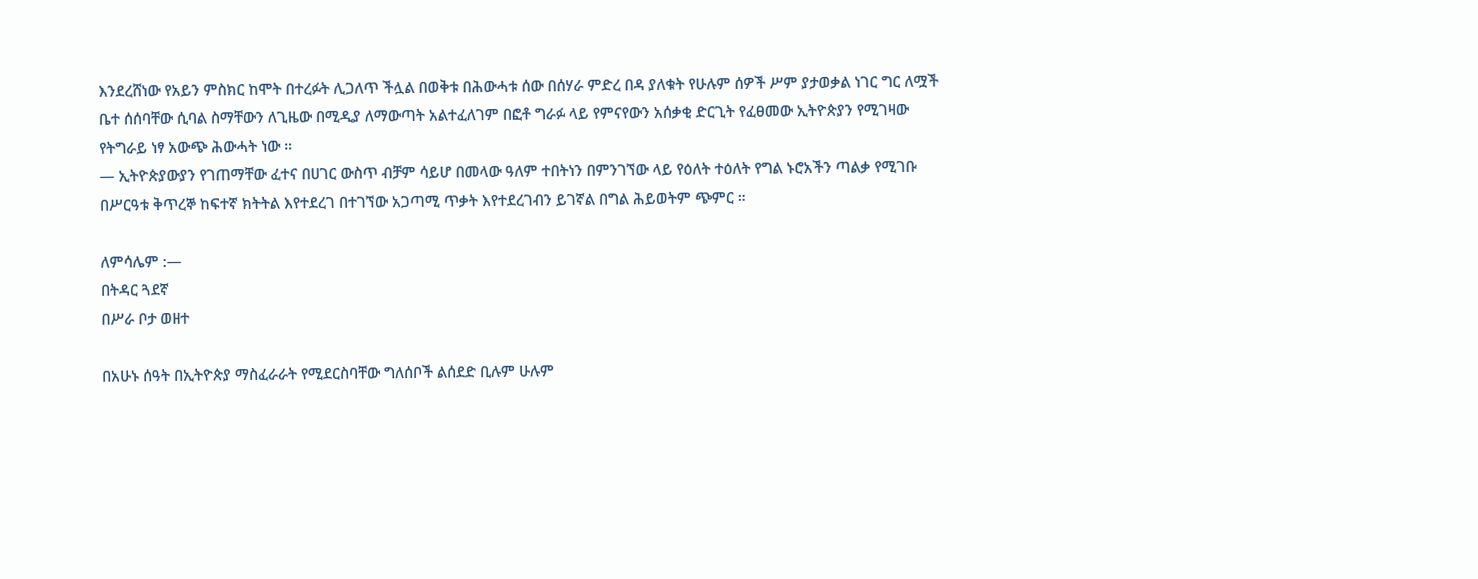እንደረሸነው የአይን ምስክር ከሞት በተረፉት ሊጋለጥ ችሏል በወቅቱ በሕውሓቱ ሰው በሰሃራ ምድረ በዳ ያለቁት የሁሉም ሰዎች ሥም ያታወቃል ነገር ግር ለሟች ቤተ ሰሰባቸው ሲባል ስማቸውን ለጊዜው በሚዲያ ለማውጣት አልተፈለገም በፎቶ ግራፉ ላይ የምናየውን አሰቃቂ ድርጊት የፈፀመው ኢትዮጵያን የሚገዛው የትግራይ ነፃ አውጭ ሕውሓት ነው ።
— ኢትዮጵያውያን የገጠማቸው ፈተና በሀገር ውስጥ ብቻም ሳይሆ በመላው ዓለም ተበትነን በምንገኘው ላይ የዕለት ተዕለት የግል ኑሮአችን ጣልቃ የሚገቡ በሥርዓቱ ቅጥረኞ ከፍተኛ ክትትል እየተደረገ በተገኘው አጋጣሚ ጥቃት እየተደረገብን ይገኛል በግል ሕይወትም ጭምር ።

ለምሳሌም :—
በትዳር ጓደኛ
በሥራ ቦታ ወዘተ

በአሁኑ ሰዓት በኢትዮጵያ ማስፈራራት የሚደርስባቸው ግለሰቦች ልሰደድ ቢሉም ሁሉም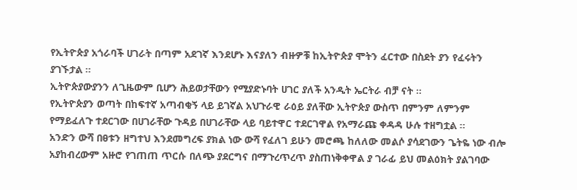የኢትዮጵያ አጎራባች ሀገራት በጣም አደገኛ እንደሆኑ እናያለን ብዙዎቹ ከኢትዮጵያ ሞትን ፈርተው በስደት ያን የፈሩትን ያገኙታል ።
ኢትዮጵያውያንን ለጊዜውም ቢሆን ሕይወታቸውን የሚያድኑባት ሀገር ያለች አንዲት ኤርትራ ብቻ ናት ።
የኢትዮጵያን ወጣት በከፍተኛ አጣብቂኝ ላይ ይገኛል አህጉራዊ ራዕይ ያለቸው ኢትዮጵያ ውስጥ በምንም ለምንም የማይፈለጉ ተደርገው በሀገራቸው ጉዳይ በሀገራቸው ላይ ባይተዋር ተደርገዋል የአማራጩ ቀዳዳ ሁሉ ተዘግቷል ።
አንድን ውሻ በፀቱን ዘግተህ እንደመግረፍ ያክል ነው ውሻ የፈለገ ይሁን መሮጫ ከለለው መልሶ ያሳደገውን ጌትዬ ነው ብሎ አያከብረውም አዙሮ የገጠጠ ጥርሱ በለጭ ያደርግና በማጉረጥረጥ ያስጠነቅቀዋል ያ ገራፊ ይህ መልዕክት ያልገባው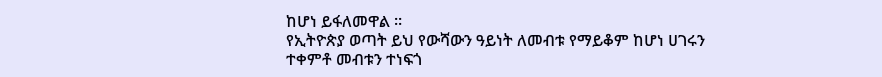ከሆነ ይፋለመዋል ።
የኢትዮጵያ ወጣት ይህ የውሻውን ዓይነት ለመብቱ የማይቆም ከሆነ ሀገሩን ተቀምቶ መብቱን ተነፍጎ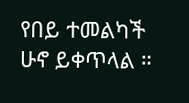የበይ ተመልካች ሁኖ ይቀጥላል ።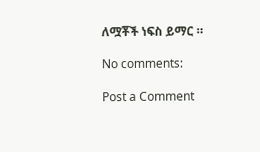ለሟቾች ነፍስ ይማር ።

No comments:

Post a Comment